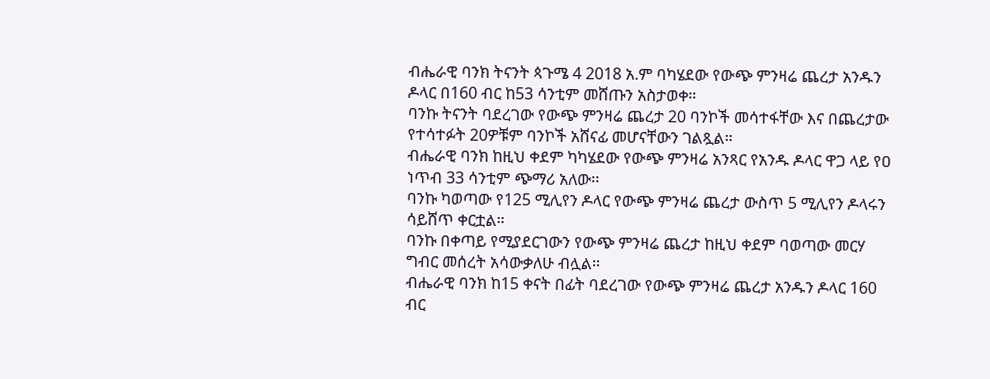ብሔራዊ ባንክ ትናንት ጳጉሜ 4 2018 አ.ም ባካሄደው የውጭ ምንዛሬ ጨረታ አንዱን ዶላር በ160 ብር ከ53 ሳንቲም መሸጡን አስታወቀ።
ባንኩ ትናንት ባደረገው የውጭ ምንዛሬ ጨረታ 20 ባንኮች መሳተፋቸው እና በጨረታው የተሳተፉት 20ዎቹም ባንኮች አሸናፊ መሆናቸውን ገልጿል።
ብሔራዊ ባንክ ከዚህ ቀደም ካካሄደው የውጭ ምንዛሬ አንጻር የአንዱ ዶላር ዋጋ ላይ የዐ ነጥብ 33 ሳንቲም ጭማሪ አለው፡፡
ባንኩ ካወጣው የ125 ሚሊየን ዶላር የውጭ ምንዛሬ ጨረታ ውስጥ 5 ሚሊየን ዶላሩን ሳይሸጥ ቀርቷል።
ባንኩ በቀጣይ የሚያደርገውን የውጭ ምንዛሬ ጨረታ ከዚህ ቀደም ባወጣው መርሃ ግብር መሰረት አሳውቃለሁ ብሏል።
ብሔራዊ ባንክ ከ15 ቀናት በፊት ባደረገው የውጭ ምንዛሬ ጨረታ አንዱን ዶላር 160 ብር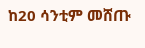ከ20 ሳንቲም መሸጡ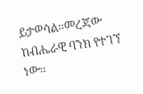ይታወሳል።መረጃው ከብሔራዊ ባንክ የተገኘ ነው።